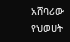አሸባሪው የህወሀት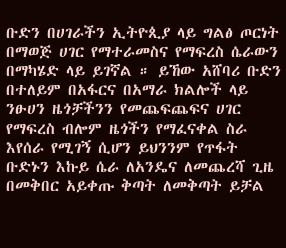ቡድን በሀገራችን ኢትዮጲያ ላይ ግልፅ ጦርነት በማወጅ ሀገር የማተራመስና የማፍረስ ሴራውን በማካሄድ ላይ ይገኛል ። ይኸው አሸባሪ ቡድን በተለይም በአፋርና በአማራ ክልሎች ላይ ንፁሀን ዜጎቻችንን የመጨፍጨፍና ሀገር የማፍረስ ብሎም ዜጎችን የማፈናቀል ስራ እየሰራ የሚገኝ ሲሆን ይህንንም የጥፋት ቡድኑን እኩይ ሴራ ለአንዴና ለመጨረሻ ጊዜ በመቅበር አይቀጡ ቅጣት ለመቅጣት ይቻል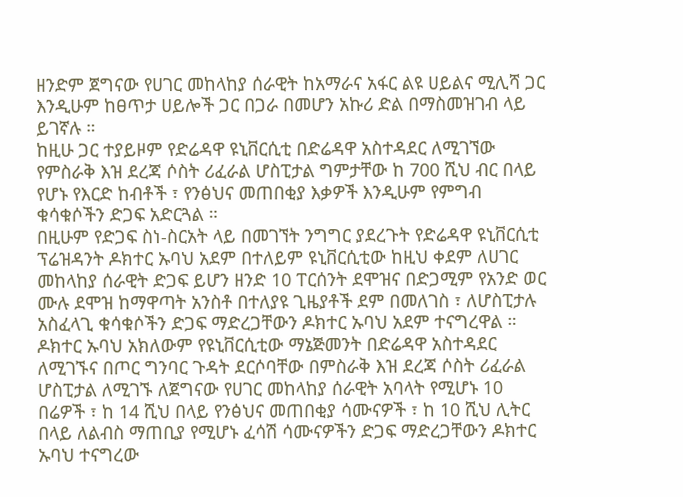ዘንድም ጀግናው የሀገር መከላከያ ሰራዊት ከአማራና አፋር ልዩ ሀይልና ሚሊሻ ጋር እንዲሁም ከፀጥታ ሀይሎች ጋር በጋራ በመሆን አኩሪ ድል በማስመዝገብ ላይ ይገኛሉ ።
ከዚሁ ጋር ተያይዞም የድሬዳዋ ዩኒቨርሲቲ በድሬዳዋ አስተዳደር ለሚገኘው የምስራቅ እዝ ደረጃ ሶስት ሪፈራል ሆስፒታል ግምታቸው ከ 700 ሺህ ብር በላይ የሆኑ የእርድ ከብቶች ፣ የንፅህና መጠበቂያ እቃዎች እንዲሁም የምግብ ቁሳቁሶችን ድጋፍ አድርጓል ።
በዚሁም የድጋፍ ስነ-ስርአት ላይ በመገኘት ንግግር ያደረጉት የድሬዳዋ ዩኒቨርሲቲ ፕሬዝዳንት ዶክተር ኡባህ አደም በተለይም ዩኒቨርሲቲው ከዚህ ቀደም ለሀገር መከላከያ ሰራዊት ድጋፍ ይሆን ዘንድ 10 ፐርሰንት ደሞዝና በድጋሚም የአንድ ወር ሙሉ ደሞዝ ከማዋጣት አንስቶ በተለያዩ ጊዜያቶች ደም በመለገስ ፣ ለሆስፒታሉ አስፈላጊ ቁሳቁሶችን ድጋፍ ማድረጋቸውን ዶክተር ኡባህ አደም ተናግረዋል ።
ዶክተር ኡባህ አክለውም የዩኒቨርሲቲው ማኔጅመንት በድሬዳዋ አስተዳደር ለሚገኙና በጦር ግንባር ጉዳት ደርሶባቸው በምስራቅ እዝ ደረጃ ሶስት ሪፈራል ሆስፒታል ለሚገኙ ለጀግናው የሀገር መከላከያ ሰራዊት አባላት የሚሆኑ 10 በሬዎች ፣ ከ 14 ሺህ በላይ የንፅህና መጠበቂያ ሳሙናዎች ፣ ከ 10 ሺህ ሊትር በላይ ለልብስ ማጠቢያ የሚሆኑ ፈሳሽ ሳሙናዎችን ድጋፍ ማድረጋቸውን ዶክተር ኡባህ ተናግረው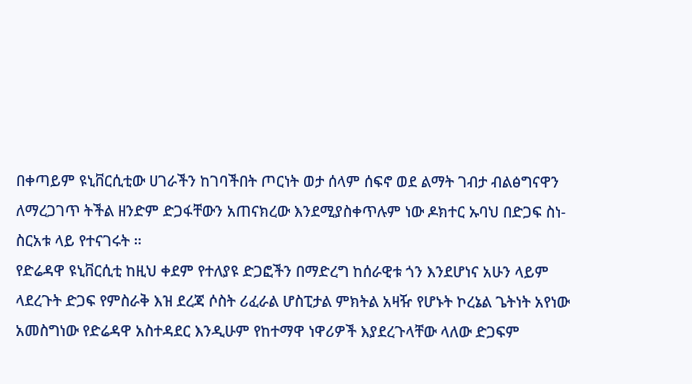በቀጣይም ዩኒቨርሲቲው ሀገራችን ከገባችበት ጦርነት ወታ ሰላም ሰፍኖ ወደ ልማት ገብታ ብልፅግናዋን ለማረጋገጥ ትችል ዘንድም ድጋፋቸውን አጠናክረው እንደሚያስቀጥሉም ነው ዶክተር ኡባህ በድጋፍ ስነ-ስርአቱ ላይ የተናገሩት ።
የድሬዳዋ ዩኒቨርሲቲ ከዚህ ቀደም የተለያዩ ድጋፎችን በማድረግ ከሰራዊቱ ጎን እንደሆነና አሁን ላይም ላደረጉት ድጋፍ የምስራቅ እዝ ደረጃ ሶስት ሪፈራል ሆስፒታል ምክትል አዛዥ የሆኑት ኮረኔል ጌትነት አየነው አመስግነው የድሬዳዋ አስተዳደር እንዲሁም የከተማዋ ነዋሪዎች እያደረጉላቸው ላለው ድጋፍም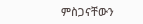ምስጋናቸውን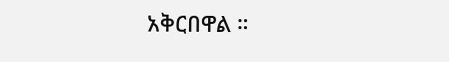አቅርበዋል ።